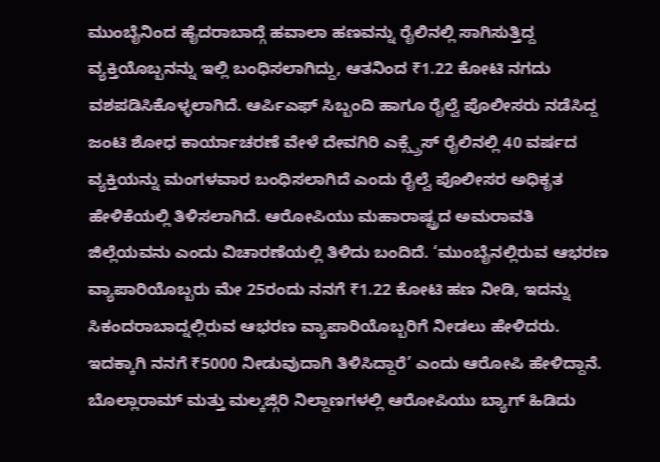ಮುಂಬೈನಿಂದ ಹೈದರಾಬಾದ್ಗೆ ಹವಾಲಾ ಹಣವನ್ನು ರೈಲಿನಲ್ಲಿ ಸಾಗಿಸುತ್ತಿದ್ದ ವ್ಯಕ್ತಿಯೊಬ್ಬನನ್ನು ಇಲ್ಲಿ ಬಂಧಿಸಲಾಗಿದ್ದು, ಆತನಿಂದ ₹1.22 ಕೋಟಿ ನಗದು ವಶಪಡಿಸಿಕೊಳ್ಳಲಾಗಿದೆ. ಆರ್ಪಿಎಫ್ ಸಿಬ್ಬಂದಿ ಹಾಗೂ ರೈಲ್ವೆ ಪೊಲೀಸರು ನಡೆಸಿದ್ದ ಜಂಟಿ ಶೋಧ ಕಾರ್ಯಾಚರಣೆ ವೇಳೆ ದೇವಗಿರಿ ಎಕ್ಸ್ಪ್ರೆಸ್ ರೈಲಿನಲ್ಲಿ 40 ವರ್ಷದ ವ್ಯಕ್ತಿಯನ್ನು ಮಂಗಳವಾರ ಬಂಧಿಸಲಾಗಿದೆ ಎಂದು ರೈಲ್ವೆ ಪೊಲೀಸರ ಅಧಿಕೃತ ಹೇಳಿಕೆಯಲ್ಲಿ ತಿಳಿಸಲಾಗಿದೆ. ಆರೋಪಿಯು ಮಹಾರಾಷ್ಟ್ರದ ಅಮರಾವತಿ ಜಿಲ್ಲೆಯವನು ಎಂದು ವಿಚಾರಣೆಯಲ್ಲಿ ತಿಳಿದು ಬಂದಿದೆ. ‘ಮುಂಬೈನಲ್ಲಿರುವ ಆಭರಣ ವ್ಯಾಪಾರಿಯೊಬ್ಬರು ಮೇ 25ರಂದು ನನಗೆ ₹1.22 ಕೋಟಿ ಹಣ ನೀಡಿ, ಇದನ್ನು ಸಿಕಂದರಾಬಾದ್ನಲ್ಲಿರುವ ಆಭರಣ ವ್ಯಾಪಾರಿಯೊಬ್ಬರಿಗೆ ನೀಡಲು ಹೇಳಿದರು. ಇದಕ್ಕಾಗಿ ನನಗೆ ₹5000 ನೀಡುವುದಾಗಿ ತಿಳಿಸಿದ್ದಾರೆ’ ಎಂದು ಆರೋಪಿ ಹೇಳಿದ್ದಾನೆ. ಬೊಲ್ಲಾರಾಮ್ ಮತ್ತು ಮಲ್ಕಜ್ಗಿರಿ ನಿಲ್ದಾಣಗಳಲ್ಲಿ ಆರೋಪಿಯು ಬ್ಯಾಗ್ ಹಿಡಿದು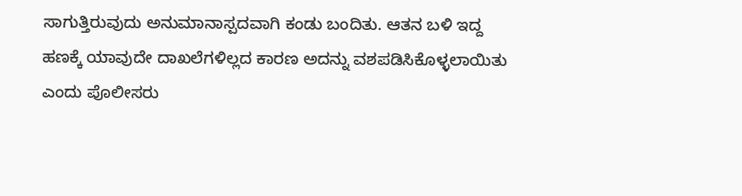ಸಾಗುತ್ತಿರುವುದು ಅನುಮಾನಾಸ್ಪದವಾಗಿ ಕಂಡು ಬಂದಿತು. ಆತನ ಬಳಿ ಇದ್ದ ಹಣಕ್ಕೆ ಯಾವುದೇ ದಾಖಲೆಗಳಿಲ್ಲದ ಕಾರಣ ಅದನ್ನು ವಶಪಡಿಸಿಕೊಳ್ಳಲಾಯಿತು ಎಂದು ಪೊಲೀಸರು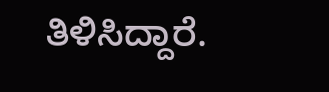ತಿಳಿಸಿದ್ದಾರೆ.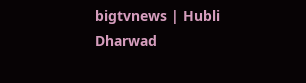bigtvnews | Hubli Dharwad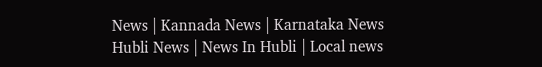News | Kannada News | Karnataka News Hubli News | News In Hubli | Local news